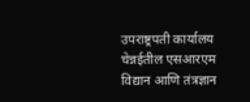उपराष्ट्रपती कार्यालय
चेन्नईतील एसआरएम विद्यान आणि तंत्रज्ञान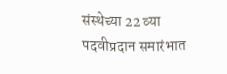संस्थेच्या 22 व्या पदवीप्रदान समारंभात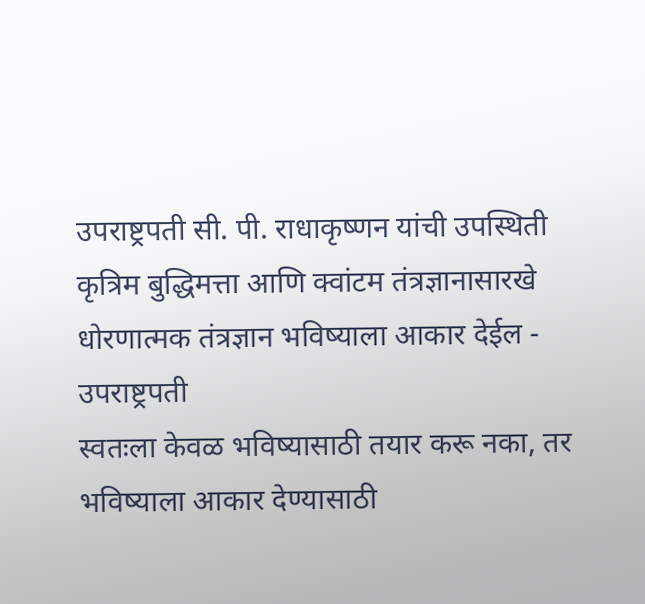उपराष्ट्रपती सी. पी. राधाकृष्णन यांची उपस्थिती
कृत्रिम बुद्धिमत्ता आणि क्वांटम तंत्रज्ञानासारखे धोरणात्मक तंत्रज्ञान भविष्याला आकार देईल - उपराष्ट्रपती
स्वतःला केवळ भविष्यासाठी तयार करू नका, तर भविष्याला आकार देण्यासाठी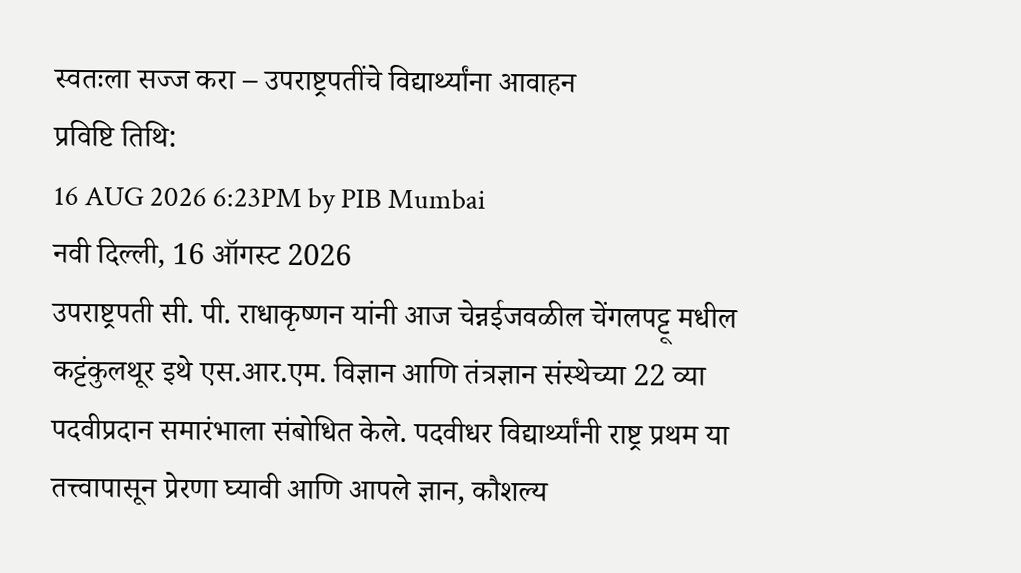स्वतःला सज्ज करा – उपराष्ट्रपतींचे विद्यार्थ्यांना आवाहन
प्रविष्टि तिथि:
16 AUG 2026 6:23PM by PIB Mumbai
नवी दिल्ली, 16 ऑगस्ट 2026
उपराष्ट्रपती सी. पी. राधाकृष्णन यांनी आज चेन्नईजवळील चेंगलपट्टू मधील कट्टंकुलथूर इथे एस.आर.एम. विज्ञान आणि तंत्रज्ञान संस्थेच्या 22 व्या पदवीप्रदान समारंभाला संबोधित केले. पदवीधर विद्यार्थ्यांनी राष्ट्र प्रथम या तत्त्वापासून प्रेरणा घ्यावी आणि आपले ज्ञान, कौशल्य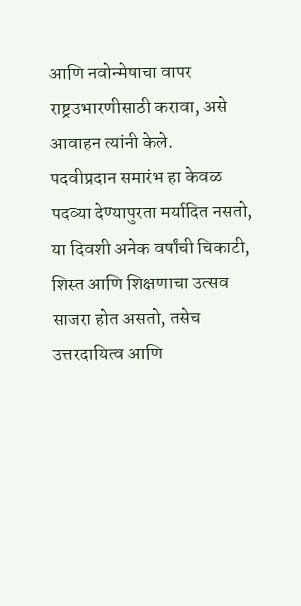आणि नवोन्मेषाचा वापर राष्ट्रउभारणीसाठी करावा, असे आवाहन त्यांनी केले.
पदवीप्रदान समारंभ हा केवळ पदव्या देण्यापुरता मर्यादित नसतो, या दिवशी अनेक वर्षांची चिकाटी, शिस्त आणि शिक्षणाचा उत्सव साजरा होत असतो, तसेच उत्तरदायित्व आणि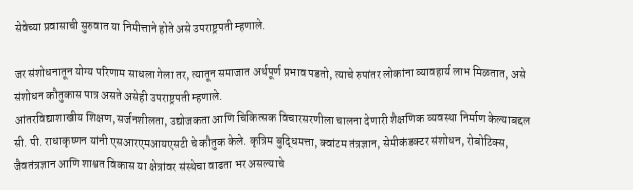सेवेच्या प्रवासाची सुरुवात या निमीत्ताने होते असे उपराष्ट्रपती म्हणाले.

जर संशोधनातून योग्य परिणाम साधला गेला तर, त्यातून समाजात अर्थपूर्ण प्रभाव पडतो, त्याचे रुपांतर लोकांना व्यावहार्य लाभ मिळतात, असे संशोधन कौतुकास पात्र असते असेही उपराष्ट्रपती म्हणाले.
आंतरविद्याशाखीय शिक्षण, सर्जनशीलता, उद्योजकता आणि चिकित्सक विचारसरणीला चालना देणारी शैक्षणिक व्यवस्था निर्माण केल्याबद्दल सी. पी. राधाकृष्णन यांनी एसआरएमआयएसटी चे कौतुक केले. कृत्रिम बुद्धिमत्ता, क्वांटम तंत्रज्ञान, सेमीकंडक्टर संशोधन, रोबोटिक्स, जैवतंत्रज्ञान आणि शाश्वत विकास या क्षेत्रांवर संस्थेचा वाढता भर असल्याचे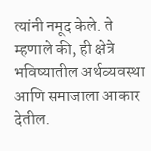त्यांनी नमूद केले. ते म्हणाले की, ही क्षेत्रे भविष्यातील अर्थव्यवस्था आणि समाजाला आकार देतील.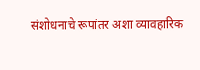संशोधनाचे रूपांतर अशा व्यावहारिक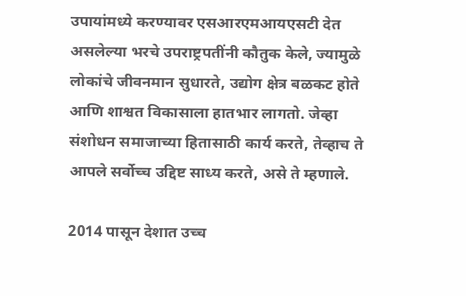उपायांमध्ये करण्यावर एसआरएमआयएसटी देत असलेल्या भरचे उपराष्ट्रपतींनी कौतुक केले, ज्यामुळे लोकांचे जीवनमान सुधारते, उद्योग क्षेत्र बळकट होते आणि शाश्वत विकासाला हातभार लागतो. जेव्हा संशोधन समाजाच्या हितासाठी कार्य करते, तेव्हाच ते आपले सर्वोच्च उद्दिष्ट साध्य करते, असे ते म्हणाले.

2014 पासून देशात उच्च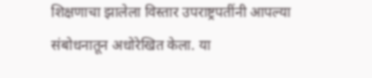शिक्षणाचा झालेला विस्तार उपराष्ट्रपतींनी आपल्या संबोधनातून अधोरेखित केला. या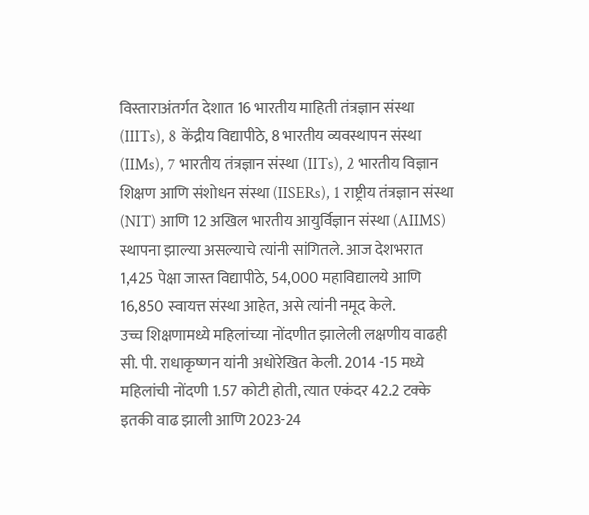विस्ताराअंतर्गत देशात 16 भारतीय माहिती तंत्रज्ञान संस्था (IIITs), 8 केंद्रीय विद्यापीठे, 8 भारतीय व्यवस्थापन संस्था (IIMs), 7 भारतीय तंत्रज्ञान संस्था (IITs), 2 भारतीय विज्ञान शिक्षण आणि संशोधन संस्था (IISERs), 1 राष्ट्रीय तंत्रज्ञान संस्था (NIT) आणि 12 अखिल भारतीय आयुर्विज्ञान संस्था (AIIMS) स्थापना झाल्या असल्याचे त्यांनी सांगितले. आज देशभरात 1,425 पेक्षा जास्त विद्यापीठे, 54,000 महाविद्यालये आणि 16,850 स्वायत्त संस्था आहेत, असे त्यांनी नमूद केले.
उच्च शिक्षणामध्ये महिलांच्या नोंदणीत झालेली लक्षणीय वाढही सी. पी. राधाकृष्णन यांनी अधोरेखित केली. 2014 -15 मध्ये महिलांची नोंदणी 1.57 कोटी होती, त्यात एकंदर 42.2 टक्के इतकी वाढ झाली आणि 2023-24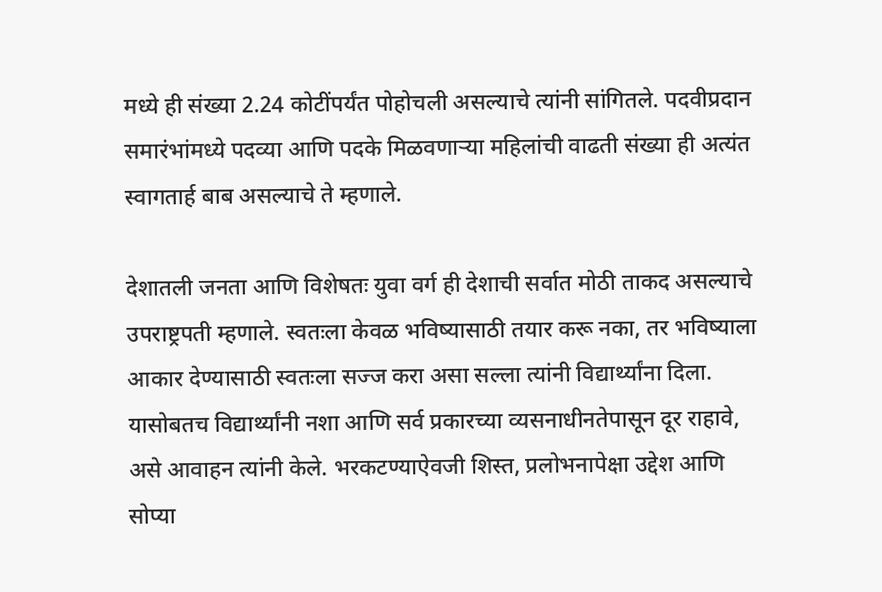मध्ये ही संख्या 2.24 कोटींपर्यंत पोहोचली असल्याचे त्यांनी सांगितले. पदवीप्रदान समारंभांमध्ये पदव्या आणि पदके मिळवणाऱ्या महिलांची वाढती संख्या ही अत्यंत स्वागतार्ह बाब असल्याचे ते म्हणाले.

देशातली जनता आणि विशेषतः युवा वर्ग ही देशाची सर्वात मोठी ताकद असल्याचे उपराष्ट्रपती म्हणाले. स्वतःला केवळ भविष्यासाठी तयार करू नका, तर भविष्याला आकार देण्यासाठी स्वतःला सज्ज करा असा सल्ला त्यांनी विद्यार्थ्यांना दिला. यासोबतच विद्यार्थ्यांनी नशा आणि सर्व प्रकारच्या व्यसनाधीनतेपासून दूर राहावे, असे आवाहन त्यांनी केले. भरकटण्याऐवजी शिस्त, प्रलोभनापेक्षा उद्देश आणि सोप्या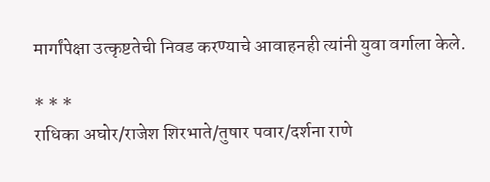मार्गांपेक्षा उत्कृष्टतेची निवड करण्याचे आवाहनही त्यांनी युवा वर्गाला केले.

* * *
राधिका अघोर/राजेश शिरभाते/तुषार पवार/दर्शना राणे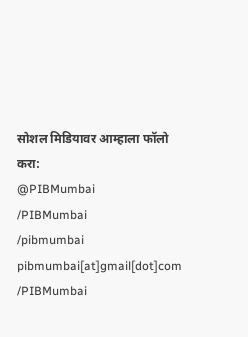सोशल मिडियावर आम्हाला फॉलो करा:
@PIBMumbai
/PIBMumbai
/pibmumbai
pibmumbai[at]gmail[dot]com
/PIBMumbai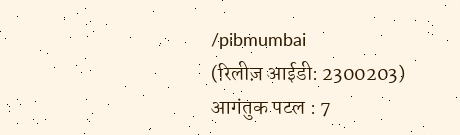/pibmumbai
(रिलीज़ आईडी: 2300203)
आगंतुक पटल : 7